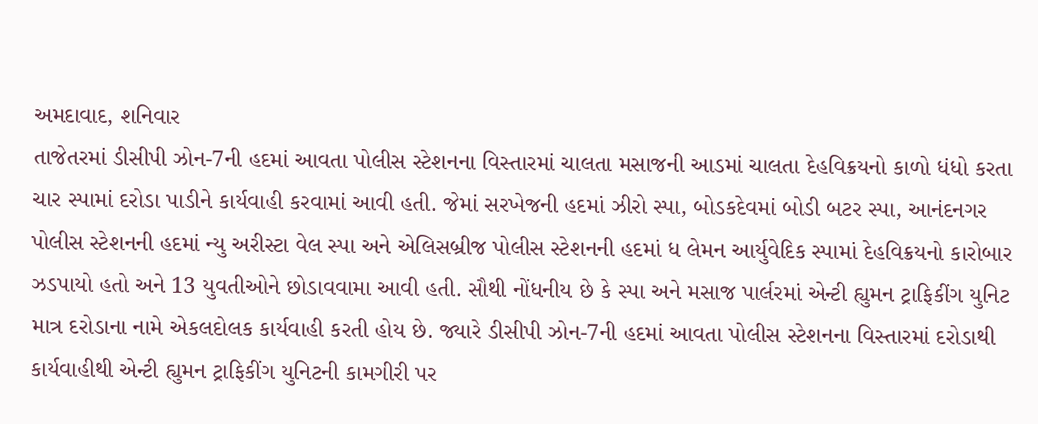અમદાવાદ, શનિવાર
તાજેતરમાં ડીસીપી ઝોન-7ની હદમાં આવતા પોલીસ સ્ટેશનના વિસ્તારમાં ચાલતા મસાજની આડમાં ચાલતા દેહવિક્રયનો કાળો ધંધો કરતા ચાર સ્પામાં દરોડા પાડીને કાર્યવાહી કરવામાં આવી હતી. જેમાં સરખેજની હદમાં ઝીરો સ્પા, બોડકદેવમાં બોડી બટર સ્પા, આનંદનગર પોલીસ સ્ટેશનની હદમાં ન્યુ અરીસ્ટા વેલ સ્પા અને એલિસબ્રીજ પોલીસ સ્ટેશનની હદમાં ધ લેમન આર્યુવેદિક સ્પામાં દેહવિક્રયનો કારોબાર ઝડપાયો હતો અને 13 યુવતીઓને છોડાવવામા આવી હતી. સૌથી નોંધનીય છે કે સ્પા અને મસાજ પાર્લરમાં એન્ટી હ્યુમન ટ્રાફિકીંગ યુનિટ માત્ર દરોડાના નામે એકલદોલક કાર્યવાહી કરતી હોય છે. જ્યારે ડીસીપી ઝોન-7ની હદમાં આવતા પોલીસ સ્ટેશનના વિસ્તારમાં દરોડાથી કાર્યવાહીથી એન્ટી હ્યુમન ટ્રાફિકીંગ યુનિટની કામગીરી પર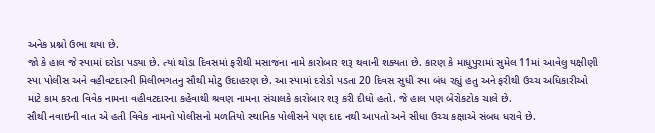અનેક પ્રશ્નો ઉભા થયા છે.
જો કે હાલ જે સ્પામાં દરોડા પડ્યા છે. ત્યાં થોડા દિવસમાં ફરીથી મસાજના નામે કારોબાર શરૂ થવાની શક્યતા છે. કારણ કે માધુપુરામાં સુમેલ 11માં આવેલુ યક્ષીણી સ્પા પોલીસ અને વહીવટદારની મિલીભગતનુ સૌથી મોટુ ઉદાહરણ છે. આ સ્પામાં દરોડો પડતા 20 દિવસ સુધી સ્પા બંધ રહ્યું હતુ અને ફરીથી ઉચ્ચ અધિકારીઓ માટે કામ કરતા વિવેક નામના વહીવટદારના કહેવાથી શ્રવણ નામના સંચાલકે કારોબાર શરૂ કરી દીધો હતો. જે હાલ પણ બેરોકટોક ચાલે છે.
સૌથી નવાઇની વાત એ હતી વિવેક નામનો પોલીસનો મળતિયો સ્થાનિક પોલીસને પણ દાદ નથી આપતો અને સીધા ઉચ્ચ કક્ષાએ સંબધ ધરાવે છે.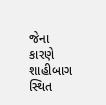જેના કારણે શાહીબાગ સ્થિત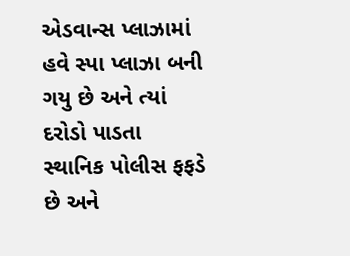એડવાન્સ પ્લાઝામાં હવે સ્પા પ્લાઝા બની ગયુ છે અને ત્યાં દરોડો પાડતા સ્થાનિક પોલીસ ફફડે છે અને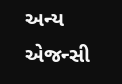અન્ય એજન્સી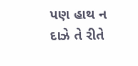પણ હાથ ન દાઝે તે રીતે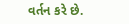વર્તન કરે છે.